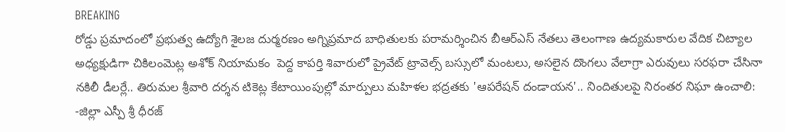BREAKING
రోడ్డు ప్రమాదంలో ప్రభుత్వ ఉద్యోగి శైలజ దుర్మరణం అగ్నిప్రమాద బాధితులకు పరామర్శించిన బీఆర్‌ఎస్ నేతలు తెలంగాణ ఉద్యమకారుల వేదిక చిట్యాల అధ్యక్షుడిగా చికిలంమెట్ల అశోక్ నియామకం  పెద్ద కాపర్తి శివారులో ప్రైవేట్ ట్రావెల్స్ బస్సులో మంటలు, అసలైన దొంగలు వేలాగ్రా ఎరువులు సరఫరా చేసినా నకిలీ డీలర్లే.. తిరుమల శ్రీవారి దర్శన టికెట్ల కేటాయింపుల్లో మార్పులు మహిళల భద్రతకు 'ఆపరేషన్ దండాయన'.. నిందితులపై నిరంతర నిఘా ఉంచాలి: -జిల్లా ఎస్పీ శ్రీ ధీరజ్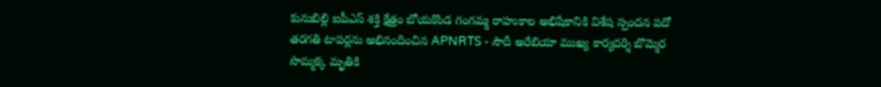కునుబిల్లి ఐపీఎస్ శక్తి క్షేత్రం బోయకొండ గంగమ్మ రాహుకాల అభిషేకానికి విశేష స్పందన పదో తరగతి టాపర్లను అభినందించిన APNRTS - సౌదీ అరేబియా ముఖ్య కార్యదర్శి బొమ్మెర సొమ్మక్క మృతికి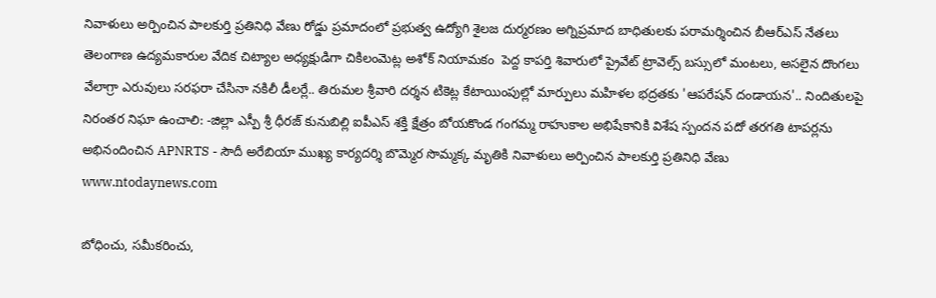నివాళులు అర్పించిన పాలకుర్తి ప్రతినిధి వేణు రోడ్డు ప్రమాదంలో ప్రభుత్వ ఉద్యోగి శైలజ దుర్మరణం అగ్నిప్రమాద బాధితులకు పరామర్శించిన బీఆర్‌ఎస్ నేతలు తెలంగాణ ఉద్యమకారుల వేదిక చిట్యాల అధ్యక్షుడిగా చికిలంమెట్ల అశోక్ నియామకం  పెద్ద కాపర్తి శివారులో ప్రైవేట్ ట్రావెల్స్ బస్సులో మంటలు, అసలైన దొంగలు వేలాగ్రా ఎరువులు సరఫరా చేసినా నకిలీ డీలర్లే.. తిరుమల శ్రీవారి దర్శన టికెట్ల కేటాయింపుల్లో మార్పులు మహిళల భద్రతకు 'ఆపరేషన్ దండాయన'.. నిందితులపై నిరంతర నిఘా ఉంచాలి: -జిల్లా ఎస్పీ శ్రీ ధీరజ్ కునుబిల్లి ఐపీఎస్ శక్తి క్షేత్రం బోయకొండ గంగమ్మ రాహుకాల అభిషేకానికి విశేష స్పందన పదో తరగతి టాపర్లను అభినందించిన APNRTS - సౌదీ అరేబియా ముఖ్య కార్యదర్శి బొమ్మెర సొమ్మక్క మృతికి నివాళులు అర్పించిన పాలకుర్తి ప్రతినిధి వేణు
www.ntodaynews.com

బోధించు, సమీకరించు,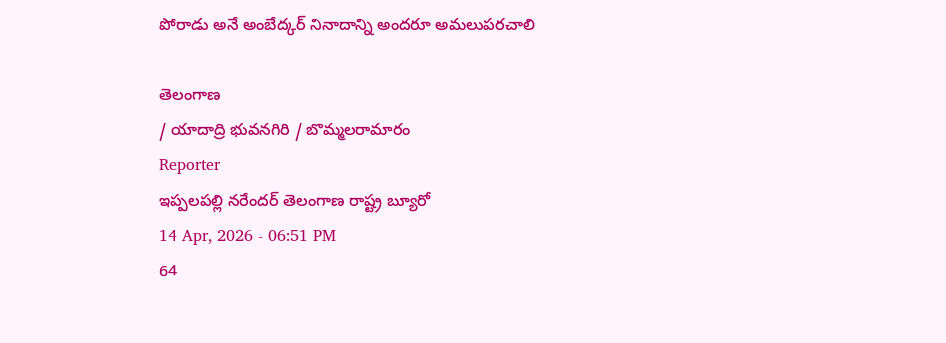పోరాడు అనే అంబేద్కర్ నినాదాన్ని అందరూ అమలుపరచాలి

తెలంగాణ
/ యాదాద్రి భువనగిరి / బొమ్మలరామారం
Reporter
ఇప్పలపల్లి నరేందర్ తెలంగాణ రాష్ట్ర బ్యూరో
14 Apr, 2026 - 06:51 PM
64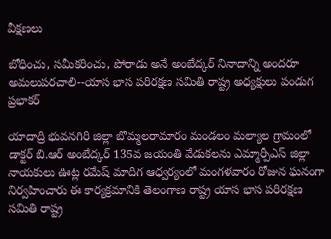వీక్షణలు

బోధించు, సమీకరించు, పోరాడు అనే అంబేద్కర్ నినాదాన్ని అందరూ అమలుపరచాలి--యాస భాస పరిరక్షణ సమితి రాష్ట్ర అధ్యక్షులు పండుగ ప్రభాకర్

యాదాద్రి భువనగిరి జిల్లా బొమ్మలరామారం మండలం మల్యాల గ్రామంలో డాక్టర్ బి.ఆర్ అంబేద్కర్ 135వ జయంతి వేడుకలను ఎమ్మార్పీఎస్ జిల్లా నాయకులు ఊట్ల రమేష్ మాదిగ ఆధ్వర్యంలో మంగళవారం రోజున ఘనంగా నిర్వహించారు ఈ కార్యక్రమానికి తెలంగాణ రాష్ట్ర యాస భాస పరిరక్షణ సమితి రాష్ట్ర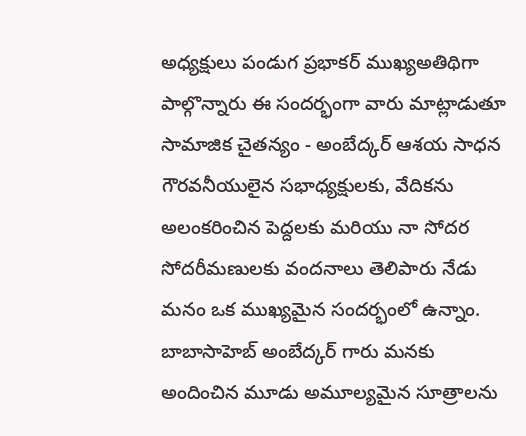అధ్యక్షులు పండుగ ప్రభాకర్ ముఖ్యఅతిథిగా పాల్గొన్నారు ఈ సందర్భంగా వారు మాట్లాడుతూ సామాజిక చైతన్యం - అంబేద్కర్ ఆశయ సాధన గౌరవనీయులైన సభాధ్యక్షులకు, వేదికను అలంకరించిన పెద్దలకు మరియు నా సోదర సోదరీమణులకు వందనాలు తెలిపారు నేడు మనం ఒక ముఖ్యమైన సందర్భంలో ఉన్నాం. బాబాసాహెబ్ అంబేద్కర్ గారు మనకు అందించిన మూడు అమూల్యమైన సూత్రాలను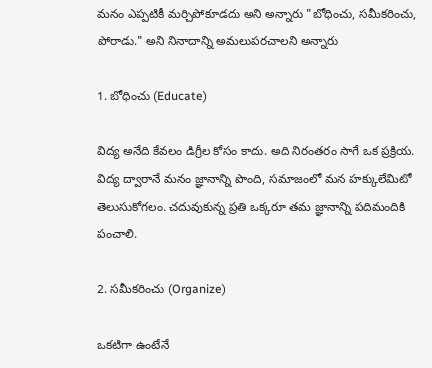మనం ఎప్పటికీ మర్చిపోకూడదు అని అన్నారు "బోధించు, సమీకరించు, పోరాడు." అని నినాదాన్ని అమలుపరచాలని అన్నారు

1. బోధించు (Educate)

విద్య అనేది కేవలం డిగ్రీల కోసం కాదు. అది నిరంతరం సాగే ఒక ప్రక్రియ. విద్య ద్వారానే మనం జ్ఞానాన్ని పొంది, సమాజంలో మన హక్కులేమిటో తెలుసుకోగలం. చదువుకున్న ప్రతి ఒక్కరూ తమ జ్ఞానాన్ని పదిమందికి పంచాలి.

2. సమీకరించు (Organize)

ఒకటిగా ఉంటేనే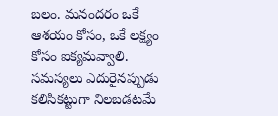బలం. మనందరం ఒకే ఆశయం కోసం, ఒకే లక్ష్యం కోసం ఐక్యమవ్వాలి. సమస్యలు ఎదురైనప్పుడు కలిసికట్టుగా నిలబడటమే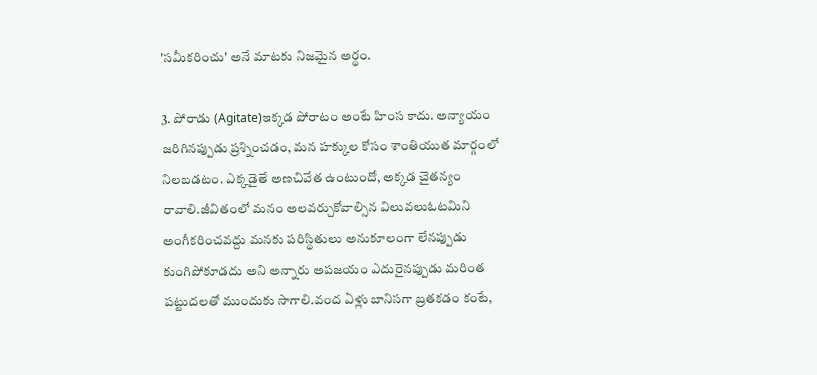'సమీకరించు' అనే మాటకు నిజమైన అర్థం.

3. పోరాడు (Agitate)ఇక్కడ పోరాటం అంటే హింస కాదు. అన్యాయం జరిగినప్పుడు ప్రశ్నించడం, మన హక్కుల కోసం శాంతియుత మార్గంలో నిలబడటం. ఎక్కడైతే అణచివేత ఉంటుందో, అక్కడ చైతన్యం రావాలి.జీవితంలో మనం అలవర్చుకోవాల్సిన విలువలుఓటమిని అంగీకరించవద్దు మనకు పరిస్థితులు అనుకూలంగా లేనప్పుడు కుంగిపోకూడదు అని అన్నారు అపజయం ఎదురైనప్పుడు మరింత పట్టుదలతో ముందుకు సాగాలి.వంద ఏళ్లు బానిసగా బ్రతకడం కంటే,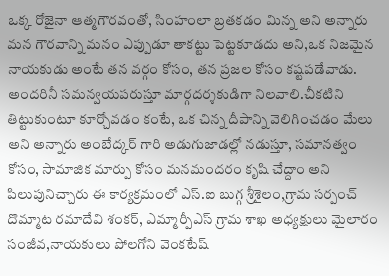ఒక్క రోజైనా ఆత్మగౌరవంతో, సింహంలా బ్రతకడం మిన్న అని అన్నారు మన గౌరవాన్ని మనం ఎప్పుడూ తాకట్టు పెట్టకూడదు అని,ఒక నిజమైన నాయకుడు అంటే తన వర్గం కోసం, తన ప్రజల కోసం కష్టపడేవాడు. అందరినీ సమన్వయపరుస్తూ మార్గదర్శకుడిగా నిలవాలి.చీకటిని తిట్టుకుంటూ కూర్చోవడం కంటే, ఒక చిన్న దీపాన్ని వెలిగించడం మేలు అని అన్నారు అంబేద్కర్ గారి అడుగుజాడల్లో నడుస్తూ, సమానత్వం కోసం, సామాజిక మార్పు కోసం మనమందరం కృషి చేద్దాం అని పిలుపునిచ్చారు ఈ కార్యక్రమంలో ఎస్.ఐ బుగ్గ శ్రీశైలం,గ్రామ సర్పంచ్ దొమ్మాట రమాదేవి శంకర్, ఎమ్మార్పీఎస్ గ్రామ శాఖ అధ్యక్షులు మైలారం సంజీవ,నాయకులు పోలగోని వెంకటేష్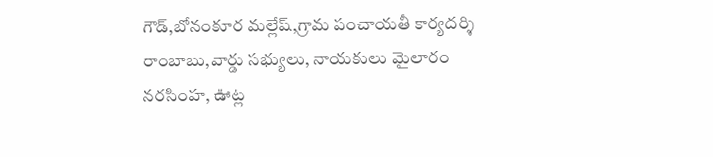గౌడ్,బోనంకూర మల్లేష్,గ్రామ పంచాయతీ కార్యదర్శి రాంబాబు,వార్డు సభ్యులు, నాయకులు మైలారం నరసింహ, ఊట్ల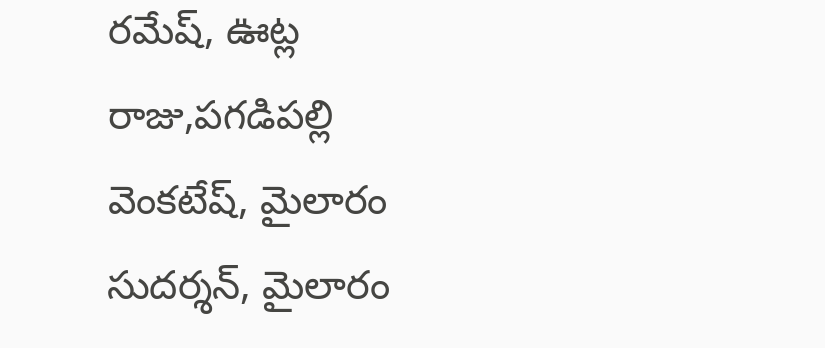రమేష్, ఊట్ల రాజు,పగడిపల్లి వెంకటేష్, మైలారం సుదర్శన్, మైలారం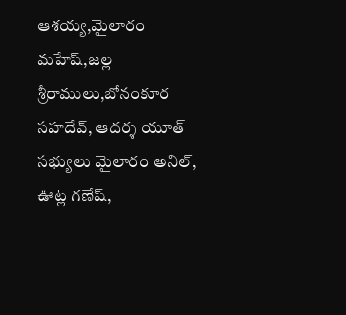ఆశయ్య,మైలారం మహేష్,జల్ల శ్రీరాములు,బోనంకూర సహదేవ్, ఆదర్శ యూత్ సభ్యులు మైలారం అనిల్, ఊట్ల గణేష్,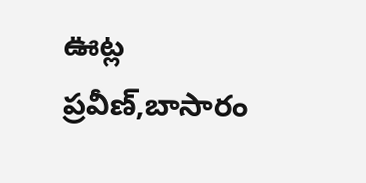ఊట్ల ప్రవీణ్,బాసారం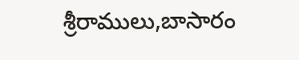శ్రీరాములు,బాసారం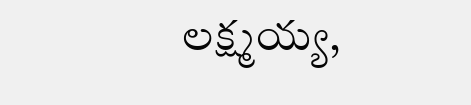లక్ష్మయ్య,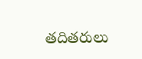తదితరులు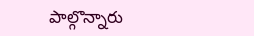పాల్గొన్నారు